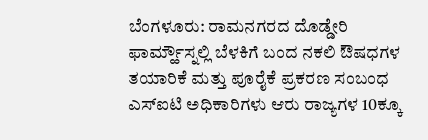ಬೆಂಗಳೂರು: ರಾಮನಗರದ ದೊಡ್ಡೇರಿ ಫಾರ್ಮ್ಹೌಸ್ನಲ್ಲಿ ಬೆಳಕಿಗೆ ಬಂದ ನಕಲಿ ಔಷಧಗಳ ತಯಾರಿಕೆ ಮತ್ತು ಪೂರೈಕೆ ಪ್ರಕರಣ ಸಂಬಂಧ ಎಸ್ಐಟಿ ಅಧಿಕಾರಿಗಳು ಆರು ರಾಜ್ಯಗಳ 10ಕ್ಕೂ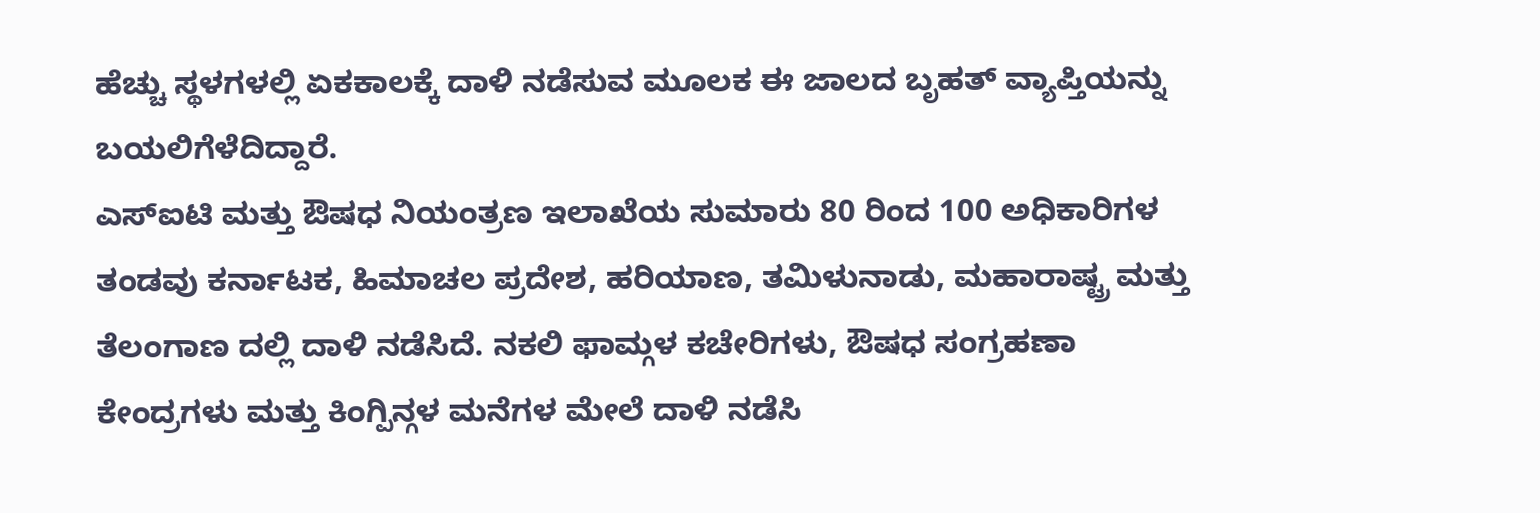ಹೆಚ್ಚು ಸ್ಥಳಗಳಲ್ಲಿ ಏಕಕಾಲಕ್ಕೆ ದಾಳಿ ನಡೆಸುವ ಮೂಲಕ ಈ ಜಾಲದ ಬೃಹತ್ ವ್ಯಾಪ್ತಿಯನ್ನು ಬಯಲಿಗೆಳೆದಿದ್ದಾರೆ.
ಎಸ್ಐಟಿ ಮತ್ತು ಔಷಧ ನಿಯಂತ್ರಣ ಇಲಾಖೆಯ ಸುಮಾರು 80 ರಿಂದ 100 ಅಧಿಕಾರಿಗಳ ತಂಡವು ಕರ್ನಾಟಕ, ಹಿಮಾಚಲ ಪ್ರದೇಶ, ಹರಿಯಾಣ, ತಮಿಳುನಾಡು, ಮಹಾರಾಷ್ಟ್ರ ಮತ್ತು ತೆಲಂಗಾಣ ದಲ್ಲಿ ದಾಳಿ ನಡೆಸಿದೆ. ನಕಲಿ ಫಾಮ್ಗಳ ಕಚೇರಿಗಳು, ಔಷಧ ಸಂಗ್ರಹಣಾ ಕೇಂದ್ರಗಳು ಮತ್ತು ಕಿಂಗ್ಪಿನ್ಗಳ ಮನೆಗಳ ಮೇಲೆ ದಾಳಿ ನಡೆಸಿ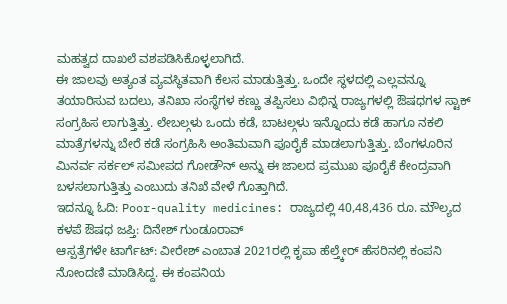ಮಹತ್ವದ ದಾಖಲೆ ವಶಪಡಿಸಿಕೊಳ್ಳಲಾಗಿದೆ.
ಈ ಜಾಲವು ಅತ್ಯಂತ ವ್ಯವಸ್ಥಿತವಾಗಿ ಕೆಲಸ ಮಾಡುತ್ತಿತ್ತು. ಒಂದೇ ಸ್ಥಳದಲ್ಲಿ ಎಲ್ಲವನ್ನೂ ತಯಾರಿಸುವ ಬದಲು, ತನಿಖಾ ಸಂಸ್ಥೆಗಳ ಕಣ್ಣು ತಪ್ಪಿಸಲು ವಿಭಿನ್ನ ರಾಜ್ಯಗಳಲ್ಲಿ ಔಷಧಗಳ ಸ್ಟಾಕ್ ಸಂಗ್ರಹಿಸ ಲಾಗುತ್ತಿತ್ತು. ಲೇಬಲ್ಗಳು ಒಂದು ಕಡೆ, ಬಾಟಲ್ಗಳು ಇನ್ನೊಂದು ಕಡೆ ಹಾಗೂ ನಕಲಿ ಮಾತ್ರೆಗಳನ್ನು ಬೇರೆ ಕಡೆ ಸಂಗ್ರಹಿಸಿ ಅಂತಿಮವಾಗಿ ಪೂರೈಕೆ ಮಾಡಲಾಗುತ್ತಿತ್ತು. ಬೆಂಗಳೂರಿನ ಮಿನರ್ವ ಸರ್ಕಲ್ ಸಮೀಪದ ಗೋಡೌನ್ ಅನ್ನು ಈ ಜಾಲದ ಪ್ರಮುಖ ಪೂರೈಕೆ ಕೇಂದ್ರವಾಗಿ ಬಳಸಲಾಗುತ್ತಿತ್ತು ಎಂಬುದು ತನಿಖೆ ವೇಳೆ ಗೊತ್ತಾಗಿದೆ.
ಇದನ್ನೂ ಓದಿ: Poor-quality medicines: ರಾಜ್ಯದಲ್ಲಿ 40,48,436 ರೂ. ಮೌಲ್ಯದ ಕಳಪೆ ಔಷಧ ಜಪ್ತಿ: ದಿನೇಶ್ ಗುಂಡೂರಾವ್
ಆಸ್ಪತ್ರೆಗಳೇ ಟಾರ್ಗೆಟ್: ವೀರೇಶ್ ಎಂಬಾತ 2021ರಲ್ಲಿ ಕೃಪಾ ಹೆಲ್ತ್ಕೇರ್ ಹೆಸರಿನಲ್ಲಿ ಕಂಪನಿ ನೋಂದಣಿ ಮಾಡಿಸಿದ್ದ. ಈ ಕಂಪನಿಯ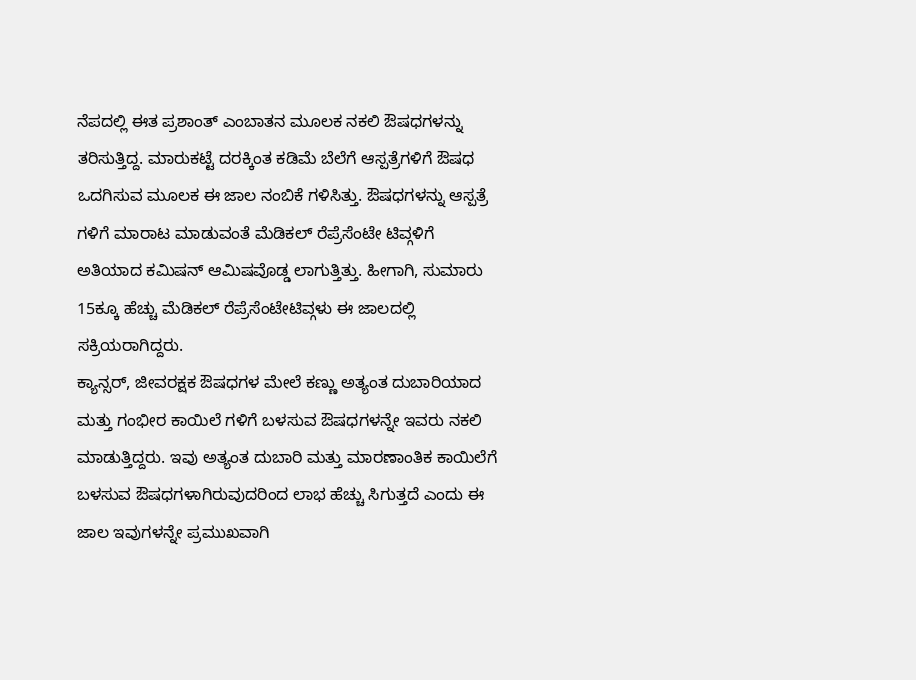ನೆಪದಲ್ಲಿ ಈತ ಪ್ರಶಾಂತ್ ಎಂಬಾತನ ಮೂಲಕ ನಕಲಿ ಔಷಧಗಳನ್ನು ತರಿಸುತ್ತಿದ್ದ. ಮಾರುಕಟ್ಟೆ ದರಕ್ಕಿಂತ ಕಡಿಮೆ ಬೆಲೆಗೆ ಆಸ್ಪತ್ರೆಗಳಿಗೆ ಔಷಧ ಒದಗಿಸುವ ಮೂಲಕ ಈ ಜಾಲ ನಂಬಿಕೆ ಗಳಿಸಿತ್ತು. ಔಷಧಗಳನ್ನು ಆಸ್ಪತ್ರೆ ಗಳಿಗೆ ಮಾರಾಟ ಮಾಡುವಂತೆ ಮೆಡಿಕಲ್ ರೆಪ್ರೆಸೆಂಟೇ ಟಿವ್ಗಳಿಗೆ ಅತಿಯಾದ ಕಮಿಷನ್ ಆಮಿಷವೊಡ್ಡ ಲಾಗುತ್ತಿತ್ತು. ಹೀಗಾಗಿ, ಸುಮಾರು 15ಕ್ಕೂ ಹೆಚ್ಚು ಮೆಡಿಕಲ್ ರೆಪ್ರೆಸೆಂಟೇಟಿವ್ಗಳು ಈ ಜಾಲದಲ್ಲಿ ಸಕ್ರಿಯರಾಗಿದ್ದರು.
ಕ್ಯಾನ್ಸರ್, ಜೀವರಕ್ಷಕ ಔಷಧಗಳ ಮೇಲೆ ಕಣ್ಣು ಅತ್ಯಂತ ದುಬಾರಿಯಾದ ಮತ್ತು ಗಂಭೀರ ಕಾಯಿಲೆ ಗಳಿಗೆ ಬಳಸುವ ಔಷಧಗಳನ್ನೇ ಇವರು ನಕಲಿ ಮಾಡುತ್ತಿದ್ದರು. ಇವು ಅತ್ಯಂತ ದುಬಾರಿ ಮತ್ತು ಮಾರಣಾಂತಿಕ ಕಾಯಿಲೆಗೆ ಬಳಸುವ ಔಷಧಗಳಾಗಿರುವುದರಿಂದ ಲಾಭ ಹೆಚ್ಚು ಸಿಗುತ್ತದೆ ಎಂದು ಈ ಜಾಲ ಇವುಗಳನ್ನೇ ಪ್ರಮುಖವಾಗಿ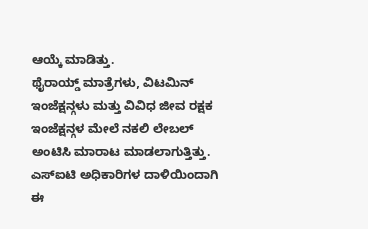ಆಯ್ಕೆ ಮಾಡಿತ್ತು.
ಥೈರಾಯ್ಡ್ ಮಾತ್ರೆಗಳು, ವಿಟಮಿನ್ ಇಂಜೆಕ್ಷನ್ಗಳು ಮತ್ತು ವಿವಿಧ ಜೀವ ರಕ್ಷಕ ಇಂಜೆಕ್ಷನ್ಗಳ ಮೇಲೆ ನಕಲಿ ಲೇಬಲ್ ಅಂಟಿಸಿ ಮಾರಾಟ ಮಾಡಲಾಗುತ್ತಿತ್ತು. ಎಸ್ಐಟಿ ಅಧಿಕಾರಿಗಳ ದಾಳಿಯಿಂದಾಗಿ ಈ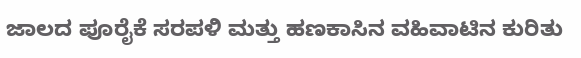ಜಾಲದ ಪೂರೈಕೆ ಸರಪಳಿ ಮತ್ತು ಹಣಕಾಸಿನ ವಹಿವಾಟಿನ ಕುರಿತು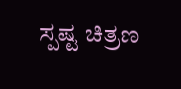ಸ್ಪಷ್ಟ ಚಿತ್ರಣ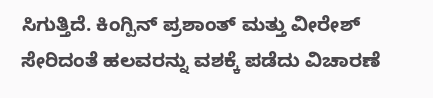ಸಿಗುತ್ತಿದೆ. ಕಿಂಗ್ಪಿನ್ ಪ್ರಶಾಂತ್ ಮತ್ತು ವೀರೇಶ್ ಸೇರಿದಂತೆ ಹಲವರನ್ನು ವಶಕ್ಕೆ ಪಡೆದು ವಿಚಾರಣೆ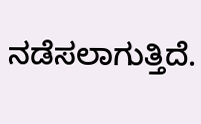ನಡೆಸಲಾಗುತ್ತಿದೆ.